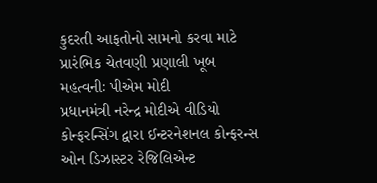કુદરતી આફતોનો સામનો કરવા માટે પ્રારંભિક ચેતવણી પ્રણાલી ખૂબ મહત્વનીઃ પીએમ મોદી
પ્રધાનમંત્રી નરેન્દ્ર મોદીએ વીડિયો કોન્ફરન્સિંગ દ્વારા ઈન્ટરનેશનલ કોન્ફરન્સ ઓન ડિઝાસ્ટર રેજિલિએન્ટ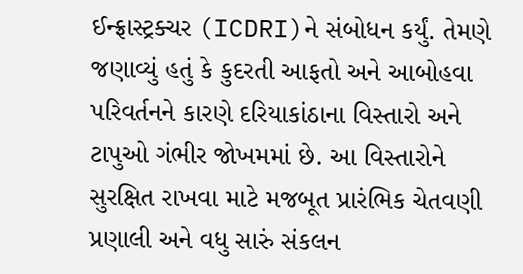ઈન્ફ્રાસ્ટ્રક્ચર (ICDRI)ને સંબોધન કર્યું. તેમણે જણાવ્યું હતું કે કુદરતી આફતો અને આબોહવા પરિવર્તનને કારણે દરિયાકાંઠાના વિસ્તારો અને ટાપુઓ ગંભીર જોખમમાં છે. આ વિસ્તારોને સુરક્ષિત રાખવા માટે મજબૂત પ્રારંભિક ચેતવણી પ્રણાલી અને વધુ સારું સંકલન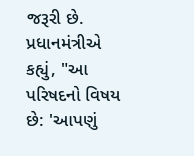જરૂરી છે. પ્રધાનમંત્રીએ કહ્યું, "આ પરિષદનો વિષય છે: 'આપણું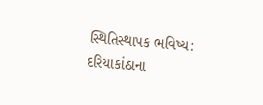સ્થિતિસ્થાપક ભવિષ્ય: દરિયાકાંઠાના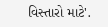વિસ્તારો માટે'.